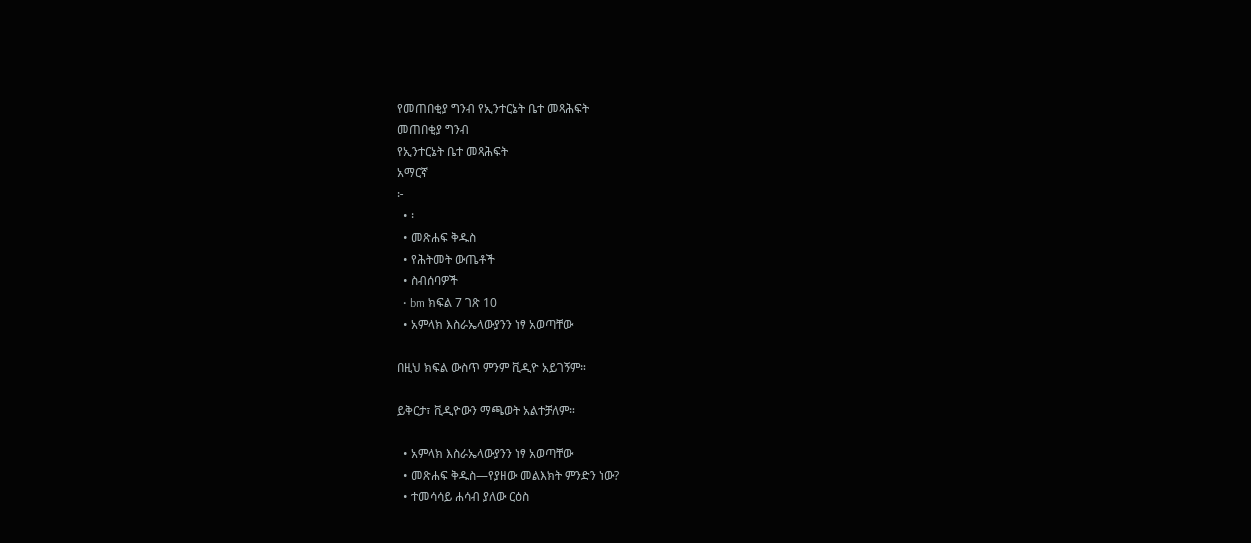የመጠበቂያ ግንብ የኢንተርኔት ቤተ መጻሕፍት
መጠበቂያ ግንብ
የኢንተርኔት ቤተ መጻሕፍት
አማርኛ
፦
  • ፡
  • መጽሐፍ ቅዱስ
  • የሕትመት ውጤቶች
  • ስብሰባዎች
  • bm ክፍል 7 ገጽ 10
  • አምላክ እስራኤላውያንን ነፃ አወጣቸው

በዚህ ክፍል ውስጥ ምንም ቪዲዮ አይገኝም።

ይቅርታ፣ ቪዲዮውን ማጫወት አልተቻለም።

  • አምላክ እስራኤላውያንን ነፃ አወጣቸው
  • መጽሐፍ ቅዱስ—የያዘው መልእክት ምንድን ነው?
  • ተመሳሳይ ሐሳብ ያለው ርዕስ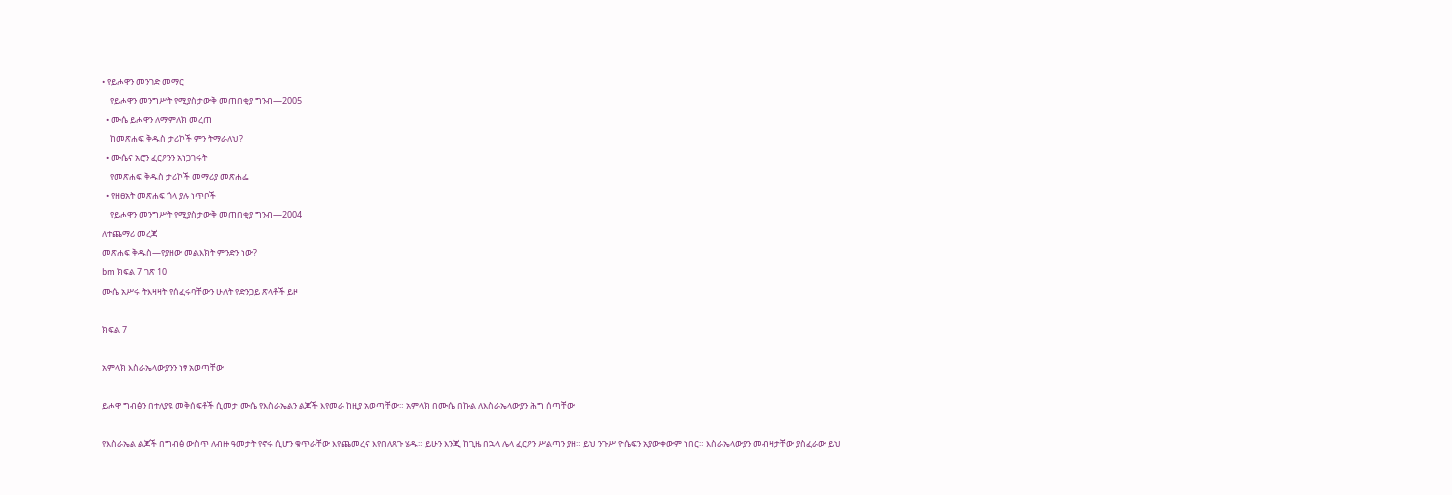• የይሖዋን መንገድ መማር
    የይሖዋን መንግሥት የሚያስታውቅ መጠበቂያ ግንብ—2005
  • ሙሴ ይሖዋን ለማምለክ መረጠ
    ከመጽሐፍ ቅዱስ ታሪኮች ምን ትማራለህ?
  • ሙሴና አሮን ፈርዖንን አነጋገሩት
    የመጽሐፍ ቅዱስ ታሪኮች መማሪያ መጽሐፌ
  • የዘፀአት መጽሐፍ ጎላ ያሉ ነጥቦች
    የይሖዋን መንግሥት የሚያስታውቅ መጠበቂያ ግንብ—2004
ለተጨማሪ መረጃ
መጽሐፍ ቅዱስ—የያዘው መልእክት ምንድን ነው?
bm ክፍል 7 ገጽ 10
ሙሴ አሥሩ ትእዛዛት የሰፈሩባቸውን ሁለት የድንጋይ ጽላቶች ይዞ

ክፍል 7

አምላክ እስራኤላውያንን ነፃ አወጣቸው

ይሖዋ ግብፅን በተለያዩ መቅሰፍቶች ሲመታ ሙሴ የእስራኤልን ልጆች እየመራ ከዚያ አወጣቸው። አምላክ በሙሴ በኩል ለእስራኤላውያን ሕግ ሰጣቸው

የእስራኤል ልጆች በግብፅ ውስጥ ለብዙ ዓመታት የኖሩ ሲሆን ቁጥራቸው እየጨመረና እየበለጸጉ ሄዱ። ይሁን እንጂ ከጊዜ በኋላ ሌላ ፈርዖን ሥልጣን ያዘ። ይህ ንጉሥ ዮሴፍን አያውቀውም ነበር። እስራኤላውያን መብዛታቸው ያስፈራው ይህ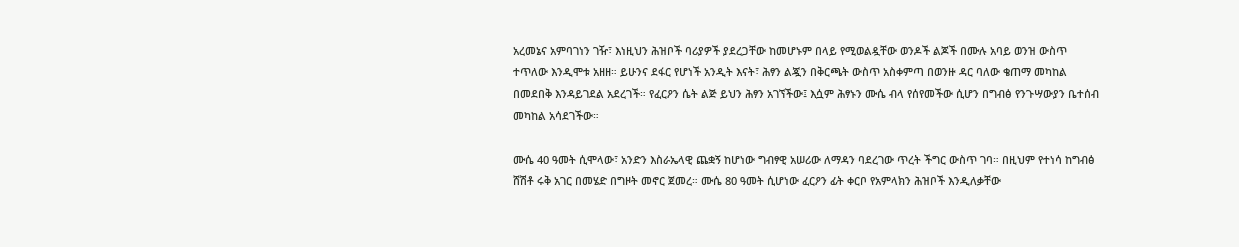አረመኔና አምባገነን ገዥ፣ እነዚህን ሕዝቦች ባሪያዎች ያደረጋቸው ከመሆኑም በላይ የሚወልዷቸው ወንዶች ልጆች በሙሉ አባይ ወንዝ ውስጥ ተጥለው እንዲሞቱ አዘዘ። ይሁንና ደፋር የሆነች አንዲት እናት፣ ሕፃን ልጇን በቅርጫት ውስጥ አስቀምጣ በወንዙ ዳር ባለው ቄጠማ መካከል በመደበቅ እንዳይገደል አደረገች። የፈርዖን ሴት ልጅ ይህን ሕፃን አገኘችው፤ እሷም ሕፃኑን ሙሴ ብላ የሰየመችው ሲሆን በግብፅ የንጉሣውያን ቤተሰብ መካከል አሳደገችው።

ሙሴ 40 ዓመት ሲሞላው፣ አንድን እስራኤላዊ ጨቋኝ ከሆነው ግብፃዊ አሠሪው ለማዳን ባደረገው ጥረት ችግር ውስጥ ገባ። በዚህም የተነሳ ከግብፅ ሸሽቶ ሩቅ አገር በመሄድ በግዞት መኖር ጀመረ። ሙሴ 80 ዓመት ሲሆነው ፈርዖን ፊት ቀርቦ የአምላክን ሕዝቦች እንዲለቃቸው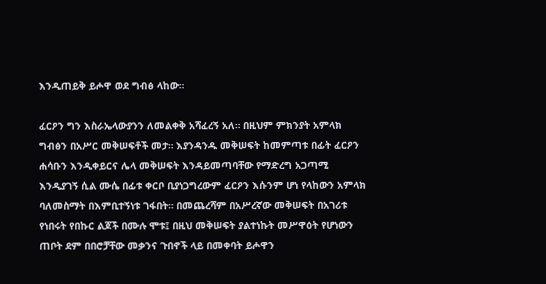እንዲጠይቅ ይሖዋ ወደ ግብፅ ላከው።

ፈርዖን ግን እስራኤላውያንን ለመልቀቅ አሻፈረኝ አለ። በዚህም ምክንያት አምላክ ግብፅን በአሥር መቅሠፍቶች መታ። እያንዳንዱ መቅሠፍት ከመምጣቱ በፊት ፈርዖን ሐሳቡን እንዲቀይርና ሌላ መቅሠፍት እንዳይመጣባቸው የማድረግ አጋጣሚ እንዲያገኝ ሲል ሙሴ በፊቱ ቀርቦ ቢያነጋግረውም ፈርዖን እሱንም ሆነ የላከውን አምላክ ባለመስማት በእምቢተኝነቱ ገፋበት። በመጨረሻም በአሥረኛው መቅሠፍት በአገሪቱ የነበሩት የበኩር ልጆች በሙሉ ሞቱ፤ በዚህ መቅሠፍት ያልተነኩት መሥዋዕት የሆነውን ጠቦት ደም በበሮቻቸው መቃንና ጉበኖች ላይ በመቀባት ይሖዋን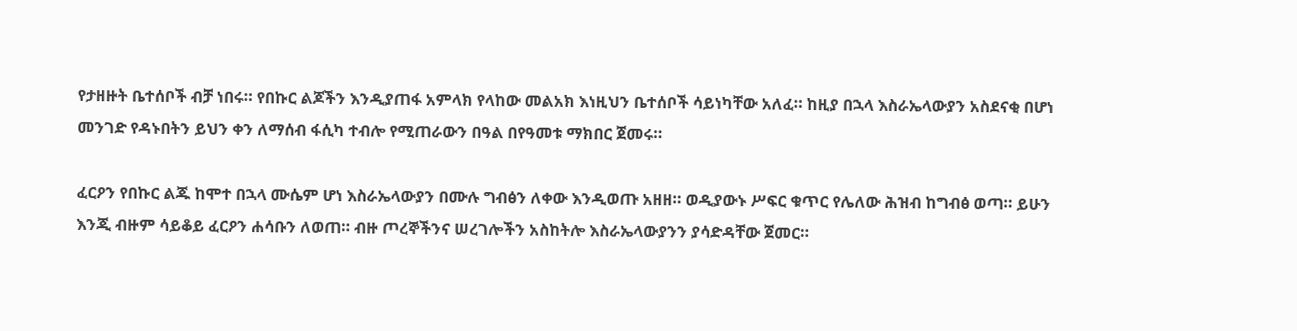የታዘዙት ቤተሰቦች ብቻ ነበሩ። የበኩር ልጆችን እንዲያጠፋ አምላክ የላከው መልአክ እነዚህን ቤተሰቦች ሳይነካቸው አለፈ። ከዚያ በኋላ እስራኤላውያን አስደናቂ በሆነ መንገድ የዳኑበትን ይህን ቀን ለማሰብ ፋሲካ ተብሎ የሚጠራውን በዓል በየዓመቱ ማክበር ጀመሩ።

ፈርዖን የበኩር ልጁ ከሞተ በኋላ ሙሴም ሆነ እስራኤላውያን በሙሉ ግብፅን ለቀው እንዲወጡ አዘዘ። ወዲያውኑ ሥፍር ቁጥር የሌለው ሕዝብ ከግብፅ ወጣ። ይሁን እንጂ ብዙም ሳይቆይ ፈርዖን ሐሳቡን ለወጠ። ብዙ ጦረኞችንና ሠረገሎችን አስከትሎ እስራኤላውያንን ያሳድዳቸው ጀመር።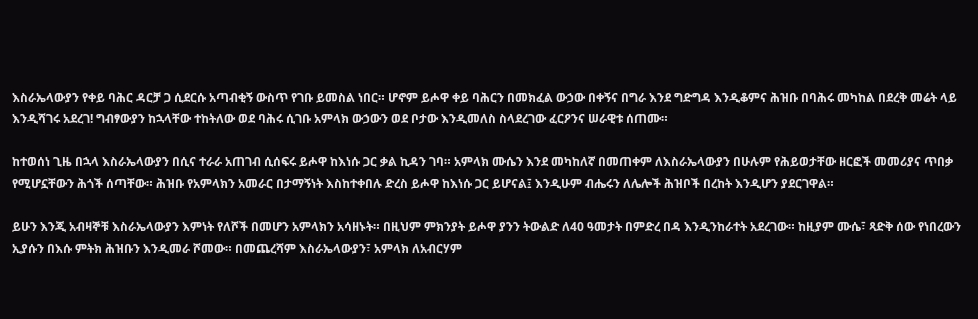እስራኤላውያን የቀይ ባሕር ዳርቻ ጋ ሲደርሱ አጣብቂኝ ውስጥ የገቡ ይመስል ነበር። ሆኖም ይሖዋ ቀይ ባሕርን በመክፈል ውኃው በቀኝና በግራ እንደ ግድግዳ እንዲቆምና ሕዝቡ በባሕሩ መካከል በደረቅ መሬት ላይ እንዲሻገሩ አደረገ! ግብፃውያን ከኋላቸው ተከትለው ወደ ባሕሩ ሲገቡ አምላክ ውኃውን ወደ ቦታው እንዲመለስ ስላደረገው ፈርዖንና ሠራዊቱ ሰጠሙ።

ከተወሰነ ጊዜ በኋላ እስራኤላውያን በሲና ተራራ አጠገብ ሲሰፍሩ ይሖዋ ከእነሱ ጋር ቃል ኪዳን ገባ። አምላክ ሙሴን እንደ መካከለኛ በመጠቀም ለእስራኤላውያን በሁሉም የሕይወታቸው ዘርፎች መመሪያና ጥበቃ የሚሆኗቸውን ሕጎች ሰጣቸው። ሕዝቡ የአምላክን አመራር በታማኝነት እስከተቀበሉ ድረስ ይሖዋ ከእነሱ ጋር ይሆናል፤ እንዲሁም ብሔሩን ለሌሎች ሕዝቦች በረከት እንዲሆን ያደርገዋል።

ይሁን እንጂ አብዛኞቹ እስራኤላውያን እምነት የለሾች በመሆን አምላክን አሳዘኑት። በዚህም ምክንያት ይሖዋ ያንን ትውልድ ለ40 ዓመታት በምድረ በዳ እንዲንከራተት አደረገው። ከዚያም ሙሴ፣ ጻድቅ ሰው የነበረውን ኢያሱን በእሱ ምትክ ሕዝቡን እንዲመራ ሾመው። በመጨረሻም እስራኤላውያን፣ አምላክ ለአብርሃም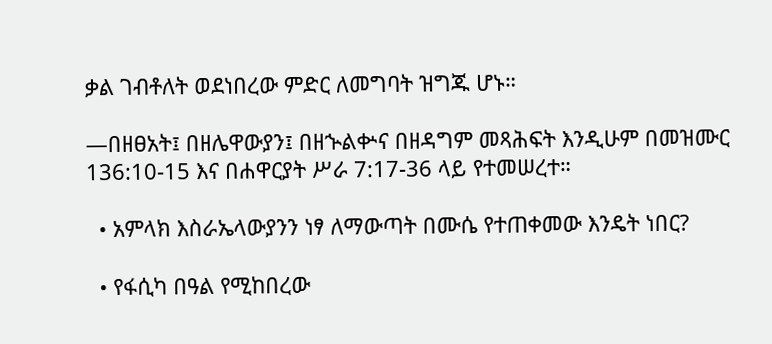ቃል ገብቶለት ወደነበረው ምድር ለመግባት ዝግጁ ሆኑ።

—በዘፀአት፤ በዘሌዋውያን፤ በዘኍልቍና በዘዳግም መጻሕፍት እንዲሁም በመዝሙር 136:10-15 እና በሐዋርያት ሥራ 7:17-36 ላይ የተመሠረተ።

  • አምላክ እስራኤላውያንን ነፃ ለማውጣት በሙሴ የተጠቀመው እንዴት ነበር?

  • የፋሲካ በዓል የሚከበረው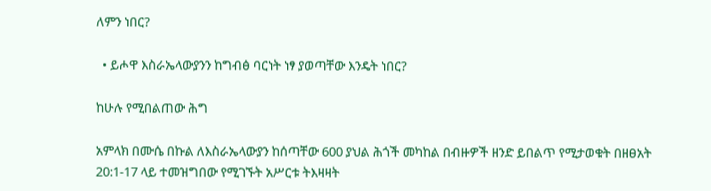ለምን ነበር?

  • ይሖዋ እስራኤላውያንን ከግብፅ ባርነት ነፃ ያወጣቸው እንዴት ነበር?

ከሁሉ የሚበልጠው ሕግ

አምላክ በሙሴ በኩል ለእስራኤላውያን ከሰጣቸው 600 ያህል ሕጎች መካከል በብዙዎች ዘንድ ይበልጥ የሚታወቁት በዘፀአት 20:1-17 ላይ ተመዝግበው የሚገኙት አሥርቱ ትእዛዛት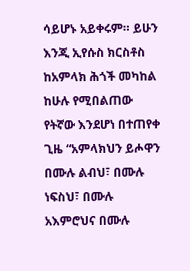ሳይሆኑ አይቀሩም። ይሁን እንጂ ኢየሱስ ክርስቶስ ከአምላክ ሕጎች መካከል ከሁሉ የሚበልጠው የትኛው እንደሆነ በተጠየቀ ጊዜ “አምላክህን ይሖዋን በሙሉ ልብህ፣ በሙሉ ነፍስህ፣ በሙሉ አእምሮህና በሙሉ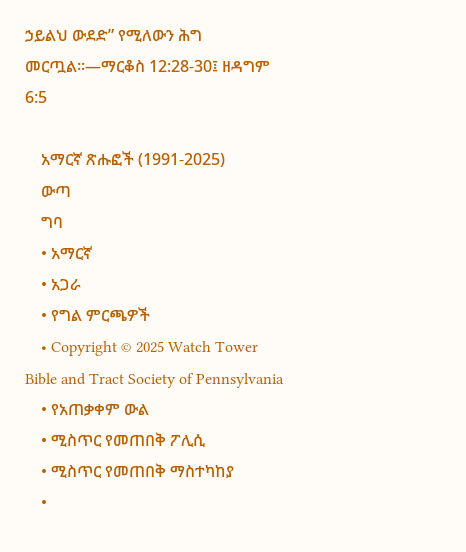ኃይልህ ውደድ” የሚለውን ሕግ መርጧል።—ማርቆስ 12:28-30፤ ዘዳግም 6:5

    አማርኛ ጽሑፎች (1991-2025)
    ውጣ
    ግባ
    • አማርኛ
    • አጋራ
    • የግል ምርጫዎች
    • Copyright © 2025 Watch Tower Bible and Tract Society of Pennsylvania
    • የአጠቃቀም ውል
    • ሚስጥር የመጠበቅ ፖሊሲ
    • ሚስጥር የመጠበቅ ማስተካከያ
    •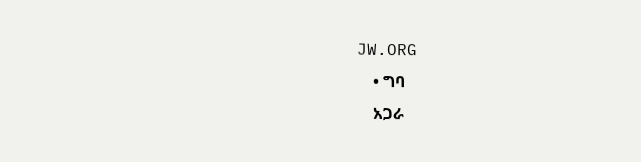JW.ORG
    • ግባ
    አጋራ